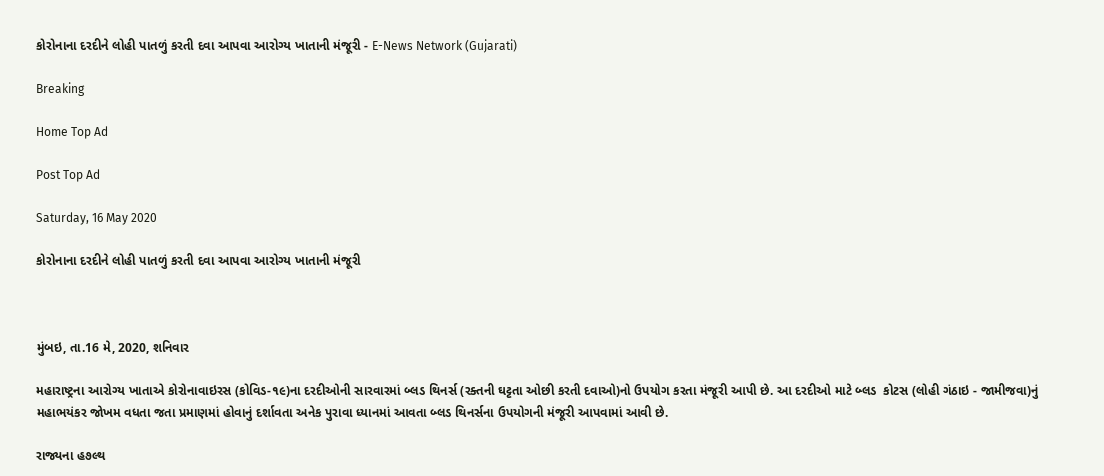કોરોનાના દરદીને લોહી પાતળું કરતી દવા આપવા આરોગ્ય ખાતાની મંજૂરી - E-News Network (Gujarati)

Breaking

Home Top Ad

Post Top Ad

Saturday, 16 May 2020

કોરોનાના દરદીને લોહી પાતળું કરતી દવા આપવા આરોગ્ય ખાતાની મંજૂરી



મુંબઇ, તા.16 મે, 2020, શનિવાર

મહારાષ્ટ્રના આરોગ્ય ખાતાએ કોરોનાવાઇરસ (કોવિડ-૧૯)ના દરદીઓની સારવારમાં બ્લડ થિનર્સ (રક્તની ઘટ્ટતા ઓછી કરતી દવાઓ)નો ઉપયોગ કરતા મંજૂરી આપી છે. આ દરદીઓ માટે બ્લડ  કોટસ (લોહી ગંઠાઇ - જામીજવા)નું મહાભયંકર જોખમ વધતા જતા પ્રમાણમાં હોવાનું દર્શાવતા અનેક પુરાવા ધ્યાનમાં આવતા બ્લડ થિનર્સના ઉપયોગની મંજૂરી આપવામાં આવી છે.

રાજ્યના હ૭લ્થ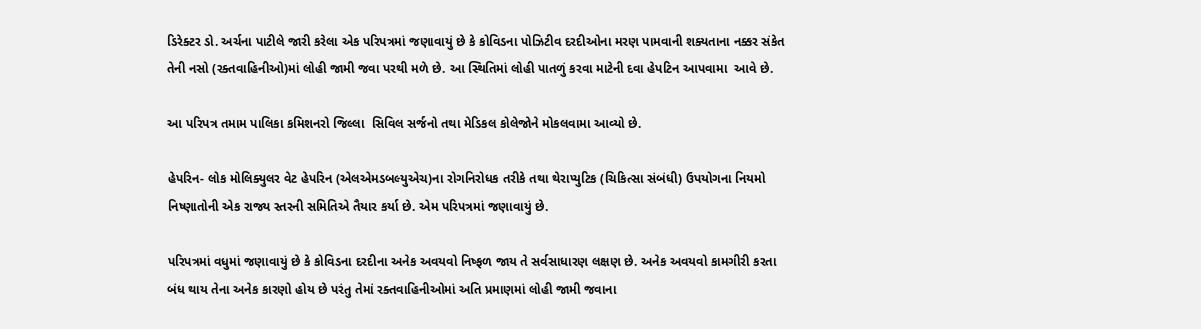ડિરેક્ટર ડો. અર્ચના પાટીલે જારી કરેલા એક પરિપત્રમાં જણાવાયું છે કે કોવિડના પોઝિટીવ દરદીઓના મરણ પામવાની શક્યતાના નક્કર સંકેત તેની નસો (રક્તવાહિનીઓ)માં લોહી જામી જવા પરથી મળે છે. આ સ્થિતિમાં લોહી પાતળું કરવા માટેની દવા હેપટિન આપવામા  આવે છે.

આ પરિપત્ર તમામ પાલિકા કમિશનરો જિલ્લા  સિવિલ સર્જનો તથા મેડિકલ કોલેજોને મોકલવામા આવ્યો છે.

હેપરિન- લોક મોલિક્યુલર વેટ હેપરિન (એલએમડબલ્યુએચ)ના રોગનિરોધક તરીકે તથા થેરાપ્યુટિક (ચિકિત્સા સંબંધી) ઉપયોગના નિયમો નિષ્ણાતોની એક રાજ્ય સ્તરની સમિતિએ તૈયાર કર્યા છે. એમ પરિપત્રમાં જણાવાયું છે.

પરિપત્રમાં વધુમાં જણાવાયું છે કે કોવિડના દરદીના અનેક અવયવો નિષ્ફળ જાય તે સર્વસાધારણ લક્ષણ છે. અનેક અવયવો કામગીરી કરતા બંધ થાય તેના અનેક કારણો હોય છે પરંતુ તેમાં રક્તવાહિનીઓમાં અતિ પ્રમાણમાં લોહી જામી જવાના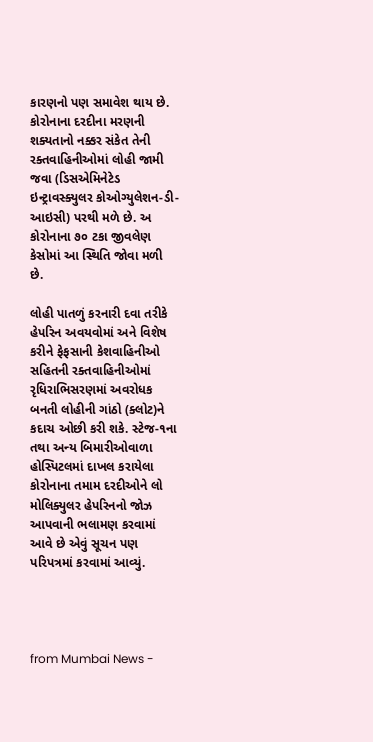કારણનો પણ સમાવેશ થાય છે. કોરોનાના દરદીના મરણની શક્યતાનો નક્કર સંકેત તેની રક્તવાહિનીઓમાં લોહી જામી જવા (ડિસએમિનેટેડ ઇન્ટ્રાવસ્ક્યુલર કોઓગ્યુલેશન-ડી-આઇસી) પરથી મળે છે. અ કોરોનાના ૭૦ ટકા જીવલેણ કેસોમાં આ સ્થિતિ જોવા મળી છે.

લોહી પાતળું કરનારી દવા તરીકે હેપરિન અવયવોમાં અને વિશેષ કરીને ફેફસાની કેશવાહિનીઓ સહિતની રક્તવાહિનીઓમાં રૃધિરાભિસરણમાં અવરોધક બનતી લોહીની ગાંઠો (ક્લોટ)ને કદાચ ઓછી કરી શકે. સ્ટેજ-૧ના તથા અન્ય બિમારીઓવાળા હોસ્પિટલમાં દાખલ કરાયેલા કોરોનાના તમામ દરદીઓને લો મોલિક્યુલર હેપરિનનો જોઝ આપવાની ભલામણ કરવામાં આવે છે એવું સૂચન પણ પરિપત્રમાં કરવામાં આવ્યું.




from Mumbai News -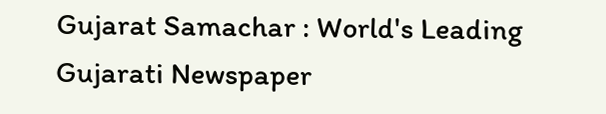Gujarat Samachar : World's Leading Gujarati Newspaper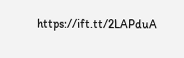https://ift.tt/2LAPduA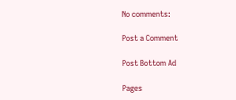No comments:

Post a Comment

Post Bottom Ad

Pages